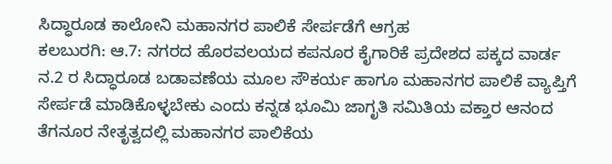ಸಿದ್ಧಾರೂಡ ಕಾಲೋನಿ ಮಹಾನಗರ ಪಾಲಿಕೆ ಸೇರ್ಪಡೆಗೆ ಆಗ್ರಹ
ಕಲಬುರಗಿ: ಆ.7: ನಗರದ ಹೊರವಲಯದ ಕಪನೂರ ಕೈಗಾರಿಕೆ ಪ್ರದೇಶದ ಪಕ್ಕದ ವಾರ್ಡ ನ.2 ರ ಸಿದ್ಧಾರೂಡ ಬಡಾವಣೆಯ ಮೂಲ ಸೌಕರ್ಯ ಹಾಗೂ ಮಹಾನಗರ ಪಾಲಿಕೆ ವ್ಯಾಪ್ತಿಗೆ ಸೇರ್ಪಡೆ ಮಾಡಿಕೊಳ್ಳಬೇಕು ಎಂದು ಕನ್ನಡ ಭೂಮಿ ಜಾಗೃತಿ ಸಮಿತಿಯ ವಕ್ತಾರ ಆನಂದ ತೆಗನೂರ ನೇತೃತ್ವದಲ್ಲಿ ಮಹಾನಗರ ಪಾಲಿಕೆಯ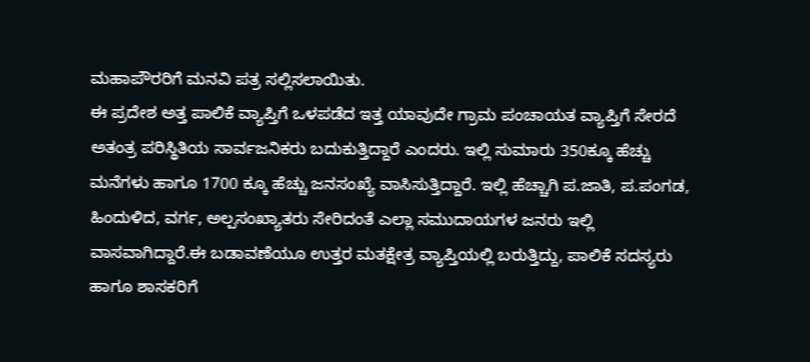ಮಹಾಪೌರರಿಗೆ ಮನವಿ ಪತ್ರ ಸಲ್ಲಿಸಲಾಯಿತು.
ಈ ಪ್ರದೇಶ ಅತ್ತ ಪಾಲಿಕೆ ವ್ಯಾಪ್ತಿಗೆ ಒಳಪಡೆದ ಇತ್ತ ಯಾವುದೇ ಗ್ರಾಮ ಪಂಚಾಯತ ವ್ಯಾಪ್ತಿಗೆ ಸೇರದೆ ಅತಂತ್ರ ಪರಿಸ್ಥಿತಿಯ ಸಾರ್ವಜನಿಕರು ಬದುಕುತ್ತಿದ್ದಾರೆ ಎಂದರು. ಇಲ್ಲಿ ಸುಮಾರು 350ಕ್ಕೂ ಹೆಚ್ಚು ಮನೆಗಳು ಹಾಗೂ 1700 ಕ್ಕೂ ಹೆಚ್ಚು ಜನಸಂಖ್ಯೆ ವಾಸಿಸುತ್ತಿದ್ದಾರೆ. ಇಲ್ಲಿ ಹೆಚ್ಚಾಗಿ ಪ.ಜಾತಿ, ಪ.ಪಂಗಡ, ಹಿಂದುಳಿದ, ವರ್ಗ, ಅಲ್ಪಸಂಖ್ಯಾತರು ಸೇರಿದಂತೆ ಎಲ್ಲಾ ಸಮುದಾಯಗಳ ಜನರು ಇಲ್ಲಿ ವಾಸವಾಗಿದ್ದಾರೆ.ಈ ಬಡಾವಣೆಯೂ ಉತ್ತರ ಮತಕ್ಷೇತ್ರ ವ್ಯಾಪ್ತಿಯಲ್ಲಿ ಬರುತ್ತಿದ್ದು, ಪಾಲಿಕೆ ಸದಸ್ಯರು ಹಾಗೂ ಶಾಸಕರಿಗೆ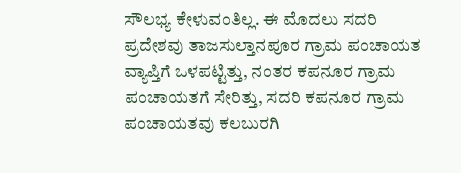ಸೌಲಭ್ಯ ಕೇಳುವಂತಿಲ್ಲ. ಈ ಮೊದಲು ಸದರಿ ಪ್ರದೇಶವು ತಾಜಸುಲ್ತಾನಪೂರ ಗ್ರಾಮ ಪಂಚಾಯತ ವ್ಯಾಪ್ತಿಗೆ ಒಳಪಟ್ಟಿತ್ತು, ನಂತರ ಕಪನೂರ ಗ್ರಾಮ ಪಂಚಾಯತಗೆ ಸೇರಿತ್ತು, ಸದರಿ ಕಪನೂರ ಗ್ರಾಮ ಪಂಚಾಯತವು ಕಲಬುರಗಿ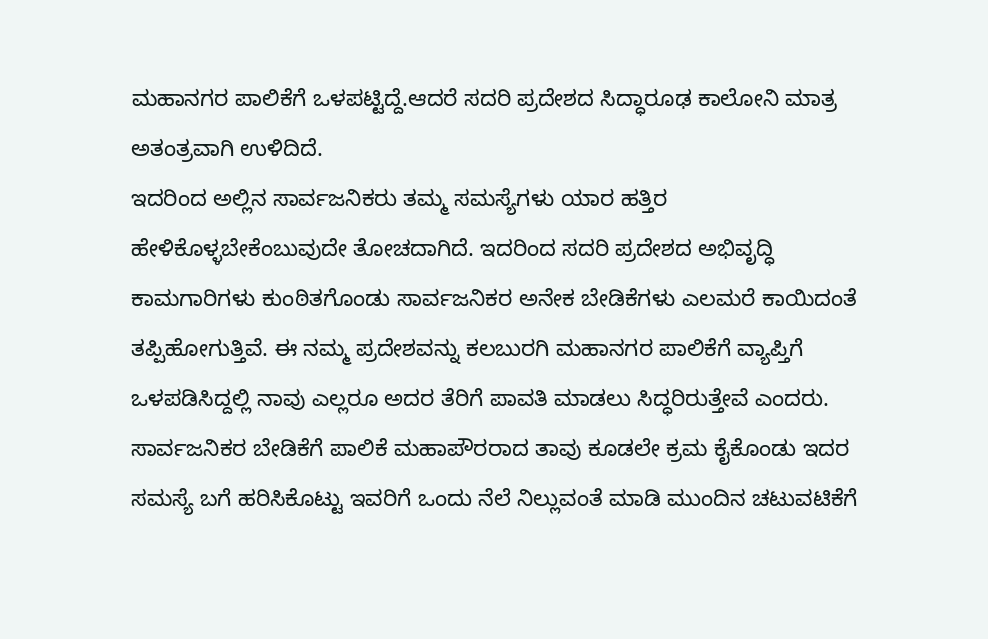ಮಹಾನಗರ ಪಾಲಿಕೆಗೆ ಒಳಪಟ್ಟಿದ್ದೆ.ಆದರೆ ಸದರಿ ಪ್ರದೇಶದ ಸಿದ್ಧಾರೂಢ ಕಾಲೋನಿ ಮಾತ್ರ ಅತಂತ್ರವಾಗಿ ಉಳಿದಿದೆ.
ಇದರಿಂದ ಅಲ್ಲಿನ ಸಾರ್ವಜನಿಕರು ತಮ್ಮ ಸಮಸ್ಯೆಗಳು ಯಾರ ಹತ್ತಿರ ಹೇಳಿಕೊಳ್ಳಬೇಕೆಂಬುವುದೇ ತೋಚದಾಗಿದೆ. ಇದರಿಂದ ಸದರಿ ಪ್ರದೇಶದ ಅಭಿವೃದ್ಧಿ ಕಾಮಗಾರಿಗಳು ಕುಂಠಿತಗೊಂಡು ಸಾರ್ವಜನಿಕರ ಅನೇಕ ಬೇಡಿಕೆಗಳು ಎಲಮರೆ ಕಾಯಿದಂತೆ ತಪ್ಪಿಹೋಗುತ್ತಿವೆ. ಈ ನಮ್ಮ ಪ್ರದೇಶವನ್ನು ಕಲಬುರಗಿ ಮಹಾನಗರ ಪಾಲಿಕೆಗೆ ವ್ಯಾಪ್ತಿಗೆ ಒಳಪಡಿಸಿದ್ದಲ್ಲಿ ನಾವು ಎಲ್ಲರೂ ಅದರ ತೆರಿಗೆ ಪಾವತಿ ಮಾಡಲು ಸಿದ್ಧರಿರುತ್ತೇವೆ ಎಂದರು.
ಸಾರ್ವಜನಿಕರ ಬೇಡಿಕೆಗೆ ಪಾಲಿಕೆ ಮಹಾಪೌರರಾದ ತಾವು ಕೂಡಲೇ ಕ್ರಮ ಕೈಕೊಂಡು ಇದರ ಸಮಸ್ಯೆ ಬಗೆ ಹರಿಸಿಕೊಟ್ಟು ಇವರಿಗೆ ಒಂದು ನೆಲೆ ನಿಲ್ಲುವಂತೆ ಮಾಡಿ ಮುಂದಿನ ಚಟುವಟಿಕೆಗೆ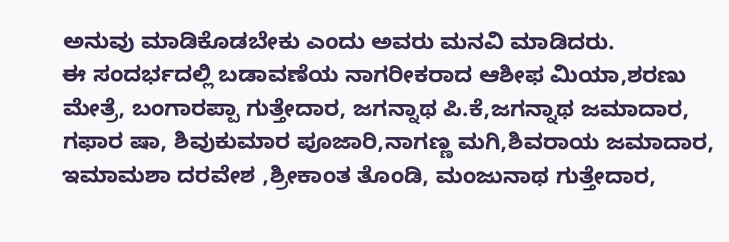ಅನುವು ಮಾಡಿಕೊಡಬೇಕು ಎಂದು ಅವರು ಮನವಿ ಮಾಡಿದರು.
ಈ ಸಂದರ್ಭದಲ್ಲಿ ಬಡಾವಣೆಯ ನಾಗರೀಕರಾದ ಆಶೀಫ ಮಿಯಾ,ಶರಣು ಮೇತ್ರೆ, ಬಂಗಾರಪ್ಪಾ ಗುತ್ತೇದಾರ, ಜಗನ್ನಾಥ ಪಿ.ಕೆ,ಜಗನ್ನಾಥ ಜಮಾದಾರ, ಗಫಾರ ಷಾ, ಶಿವುಕುಮಾರ ಪೂಜಾರಿ,ನಾಗಣ್ಣ ಮಗಿ,ಶಿವರಾಯ ಜಮಾದಾರ, ಇಮಾಮಶಾ ದರವೇಶ ,ಶ್ರೀಕಾಂತ ತೊಂಡಿ, ಮಂಜುನಾಥ ಗುತ್ತೇದಾರ,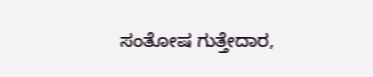ಸಂತೋಷ ಗುತ್ತೇದಾರ,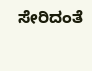ಸೇರಿದಂತೆ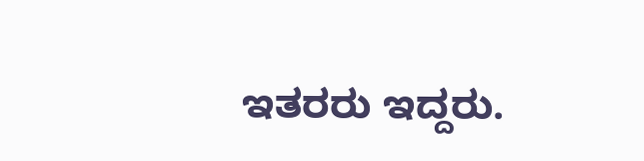ಇತರರು ಇದ್ದರು.